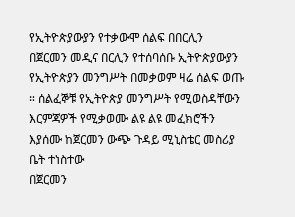የኢትዮጵያውያን የተቃውሞ ሰልፍ በበርሊን
በጀርመን መዲና በርሊን የተሰባሰቡ ኢትዮጵያውያን የኢትዮጵያን መንግሥት በመቃወም ዛሬ ሰልፍ ወጡ ። ሰልፈኞቹ የኢትዮጵያ መንግሥት የሚወስዳቸውን እርምጃዎች የሚቃወሙ ልዩ ልዩ መፈክሮችን እያሰሙ ከጀርመን ውጭ ጉዳይ ሚኒስቴር መስሪያ ቤት ተነስተው
በጀርመን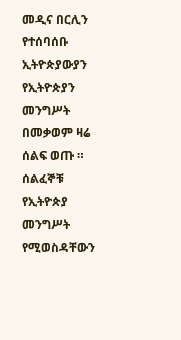መዲና በርሊን የተሰባሰቡ ኢትዮጵያውያን የኢትዮጵያን መንግሥት በመቃወም ዛሬ ሰልፍ ወጡ ። ሰልፈኞቹ የኢትዮጵያ መንግሥት የሚወስዳቸውን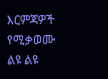እርምጃዎች የሚቃወሙ ልዩ ልዩ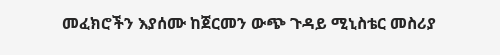መፈክሮችን እያሰሙ ከጀርመን ውጭ ጉዳይ ሚኒስቴር መስሪያ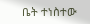ቤት ተነስተው